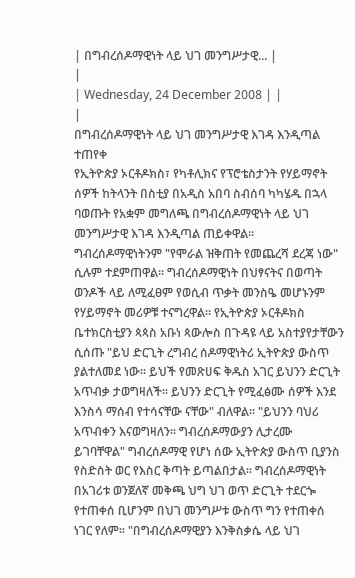| በግብረሰዶማዊነት ላይ ህገ መንግሥታዊ... |
|
| Wednesday, 24 December 2008 | |
|
በግብረሰዶማዊነት ላይ ህገ መንግሥታዊ እገዳ እንዲጣል ተጠየቀ
የኢትዮጵያ ኦርቶዶክስ፣ የካቶሊክና የፕሮቴስታንት የሃይማኖት ሰዎች ከትላንት በስቲያ በአዲስ አበባ ስብሰባ ካካሄዱ በኋላ ባወጡት የአቋም መግለጫ በግብረሰዶማዊነት ላይ ህገ መንግሥታዊ እገዳ እንዲጣል ጠይቀዋል፡፡ ግብረሰዶማዊነትንም "የሞራል ዝቅጠት የመጨረሻ ደረጃ ነው" ሲሉም ተደምጠዋል፡፡ ግብረሰዶማዊነት በህፃናትና በወጣት ወንዶች ላይ ለሚፈፀም የወሲብ ጥቃት መንስዔ መሆኑንም የሃይማኖት መሪዎቹ ተናግረዋል፡፡ የኢትዮጵያ ኦርቶዶክስ ቤተክርስቲያን ጳጳስ አቡነ ጳውሎስ በጉዳዩ ላይ አስተያየታቸውን ሲሰጡ "ይህ ድርጊት ረግብረ ሰዶማዊነትሪ ኢትዮጵያ ውስጥ ያልተለመደ ነው፡፡ ይህች የመጽሀፍ ቅዱስ አገር ይህንን ድርጊት አጥብቃ ታወግዛለች፡፡ ይህንን ድርጊት የሚፈፅሙ ሰዎች እንደ እንስሳ ማሰብ የተሳናቸው ናቸው" ብለዋል፡፡ "ይህንን ባህሪ አጥብቀን እናወግዛለን፡፡ ግብረሰዶማውያን ሊታረሙ ይገባቸዋል" ግብረሰዶማዊ የሆነ ሰው ኢትዮጵያ ውስጥ ቢያንስ የስድስት ወር የእስር ቅጣት ይጣልበታል፡፡ ግብረሰዶማዊነት በአገሪቱ ወንጀለኛ መቅጫ ህግ ህገ ወጥ ድርጊት ተደርጐ የተጠቀሰ ቢሆንም በህገ መንግሥቱ ውስጥ ግን የተጠቀሰ ነገር የለም፡፡ "በግብረሰዶማዊያን እንቅስቃሴ ላይ ህገ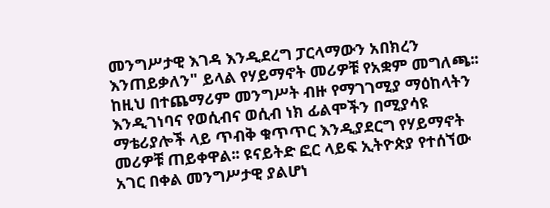መንግሥታዊ እገዳ እንዲደረግ ፓርላማውን አበክረን እንጠይቃለን" ይላል የሃይማኖት መሪዎቹ የአቋም መግለጫ፡፡ ከዚህ በተጨማሪም መንግሥት ብዙ የማገገሚያ ማዕከላትን እንዲገነባና የወሲብና ወሲብ ነክ ፊልሞችን በሚያሳዩ ማቴሪያሎች ላይ ጥብቅ ቁጥጥር እንዲያደርግ የሃይማኖት መሪዎቹ ጠይቀዋል፡፡ ዩናይትድ ፎር ላይፍ ኢትዮጵያ የተሰኘው አገር በቀል መንግሥታዊ ያልሆነ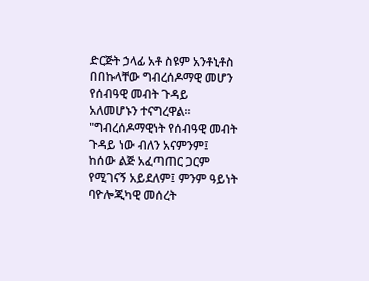ድርጅት ኃላፊ አቶ ስዩም አንቶኒቶስ በበኩላቸው ግብረሰዶማዊ መሆን የሰብዓዊ መብት ጉዳይ አለመሆኑን ተናግረዋል፡፡ "ግብረሰዶማዊነት የሰብዓዊ መብት ጉዳይ ነው ብለን አናምንም፤ ከሰው ልጅ አፈጣጠር ጋርም የሚገናኝ አይደለም፤ ምንም ዓይነት ባዮሎጂካዊ መሰረት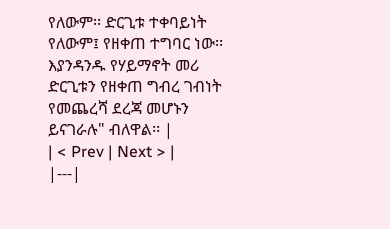የለውም፡፡ ድርጊቱ ተቀባይነት የለውም፤ የዘቀጠ ተግባር ነው፡፡ እያንዳንዱ የሃይማኖት መሪ ድርጊቱን የዘቀጠ ግብረ ገብነት የመጨረሻ ደረጃ መሆኑን ይናገራሉ" ብለዋል፡፡ |
| < Prev | Next > |
|---|